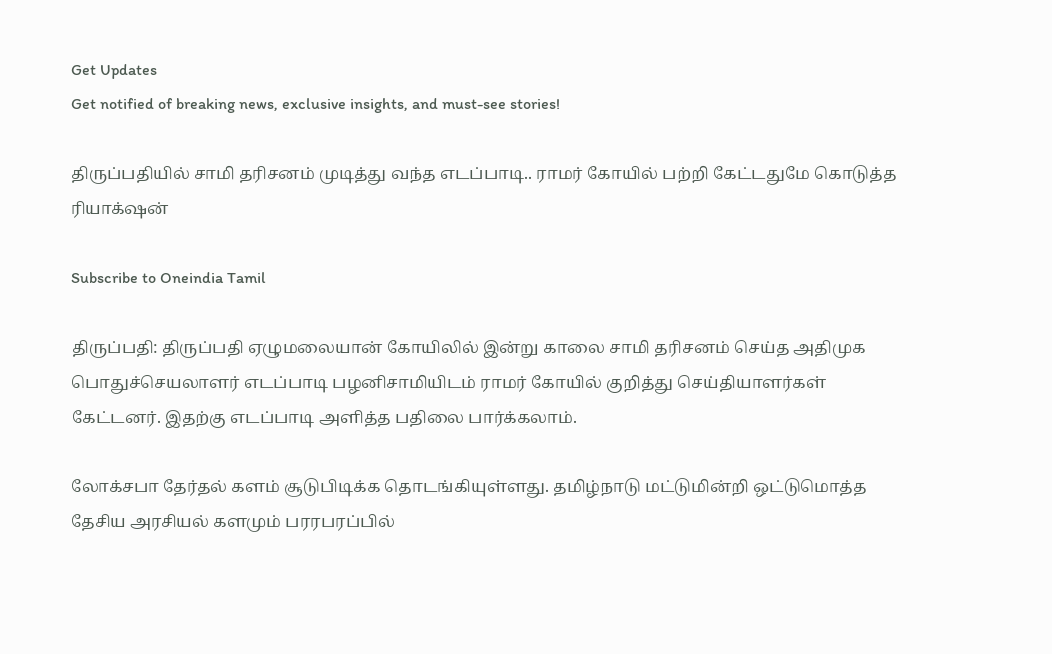Get Updates
Get notified of breaking news, exclusive insights, and must-see stories!

திருப்பதியில் சாமி தரிசனம் முடித்து வந்த எடப்பாடி.. ராமர் கோயில் பற்றி கேட்டதுமே கொடுத்த ரியாக்‌ஷன்

Subscribe to Oneindia Tamil

திருப்பதி: திருப்பதி ஏழுமலையான் கோயிலில் இன்று காலை சாமி தரிசனம் செய்த அதிமுக பொதுச்செயலாளர் எடப்பாடி பழனிசாமியிடம் ராமர் கோயில் குறித்து செய்தியாளர்கள் கேட்டனர். இதற்கு எடப்பாடி அளித்த பதிலை பார்க்கலாம்.

லோக்சபா தேர்தல் களம் சூடுபிடிக்க தொடங்கியுள்ளது. தமிழ்நாடு மட்டுமின்றி ஒட்டுமொத்த தேசிய அரசியல் களமும் பரரபரப்பில்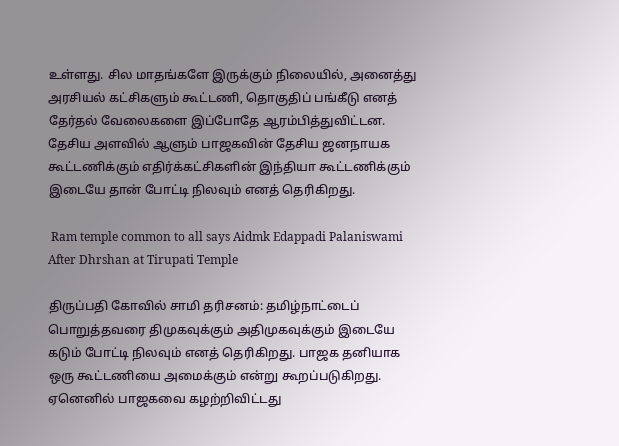உள்ளது. சில மாதங்களே இருக்கும் நிலையில், அனைத்து அரசியல் கட்சிகளும் கூட்டணி, தொகுதிப் பங்கீடு எனத் தேர்தல் வேலைகளை இப்போதே ஆரம்பித்துவிட்டன. தேசிய அளவில் ஆளும் பாஜகவின் தேசிய ஜனநாயக கூட்டணிக்கும் எதிர்க்கட்சிகளின் இந்தியா கூட்டணிக்கும் இடையே தான் போட்டி நிலவும் எனத் தெரிகிறது.

 Ram temple common to all says Aidmk Edappadi Palaniswami After Dhrshan at Tirupati Temple

திருப்பதி கோவில் சாமி தரிசனம்: தமிழ்நாட்டைப் பொறுத்தவரை திமுகவுக்கும் அதிமுகவுக்கும் இடையே கடும் போட்டி நிலவும் எனத் தெரிகிறது. பாஜக தனியாக ஒரு கூட்டணியை அமைக்கும் என்று கூறப்படுகிறது. ஏனெனில் பாஜகவை கழற்றிவிட்டது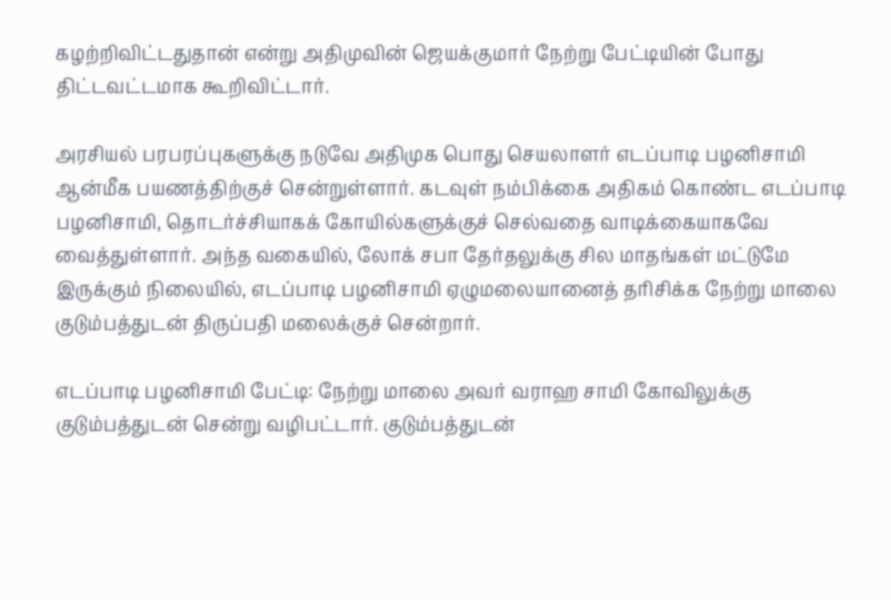கழற்றிவிட்டதுதான் என்று அதிமுவின் ஜெயக்குமார் நேற்று பேட்டியின் போது திட்டவட்டமாக கூறிவிட்டார்.

அரசியல் பரபரப்புகளுக்கு நடுவே அதிமுக பொது செயலாளர் எடப்பாடி பழனிசாமி ஆன்மீக பயணத்திற்குச் சென்றுள்ளார். கடவுள் நம்பிக்கை அதிகம் கொண்ட எடப்பாடி பழனிசாமி, தொடர்ச்சியாகக் கோயில்களுக்குச் செல்வதை வாடிக்கையாகவே வைத்துள்ளார். அந்த வகையில், லோக் சபா தேர்தலுக்கு சில மாதங்கள் மட்டுமே இருக்கும் நிலையில், எடப்பாடி பழனிசாமி ஏழுமலையானைத் தரிசிக்க நேற்று மாலை குடும்பத்துடன் திருப்பதி மலைக்குச் சென்றார்.

எடப்பாடி பழனிசாமி பேட்டி: நேற்று மாலை அவர் வராஹ சாமி கோவிலுக்கு குடும்பத்துடன் சென்று வழிபட்டார். குடும்பத்துடன்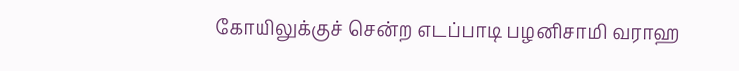கோயிலுக்குச் சென்ற எடப்பாடி பழனிசாமி வராஹ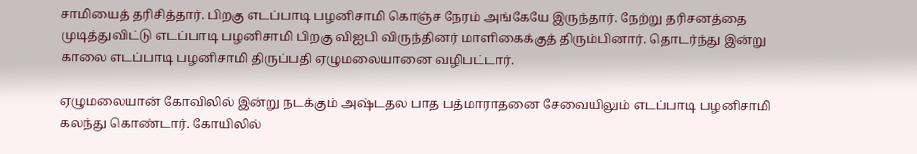சாமியைத் தரிசித்தார். பிறகு எடப்பாடி பழனிசாமி கொஞ்ச நேரம் அங்கேயே இருந்தார். நேற்று தரிசனத்தை முடித்துவிட்டு எடப்பாடி பழனிசாமி பிறகு விஐபி விருந்தினர் மாளிகைக்குத் திரும்பினார். தொடர்ந்து இன்று காலை எடப்பாடி பழனிசாமி திருப்பதி ஏழுமலையானை வழிபட்டார்.

ஏழுமலையான் கோவிலில் இன்று நடக்கும் அஷ்டதல பாத பத்மாராதனை சேவையிலும் எடப்பாடி பழனிசாமி கலந்து கொண்டார். கோயிலில்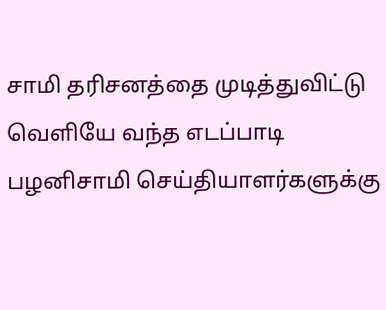சாமி தரிசனத்தை முடித்துவிட்டு வெளியே வந்த எடப்பாடி பழனிசாமி செய்தியாளர்களுக்கு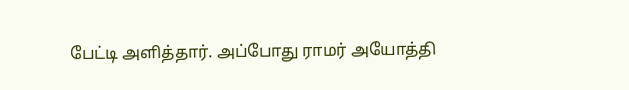பேட்டி அளித்தார். அப்போது ராமர் அயோத்தி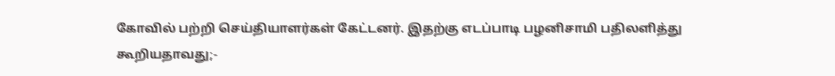கோவில் பற்றி செய்தியாளர்கள் கேட்டனர். இதற்கு எடப்பாடி பழனிசாமி பதிலளித்து கூறியதாவது;-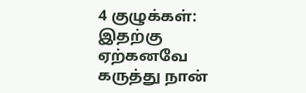4 குழுக்கள்: இதற்கு ஏற்கனவே கருத்து நான்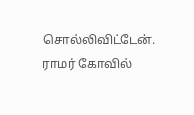சொல்லிவிட்டேன். ராமர் கோவில்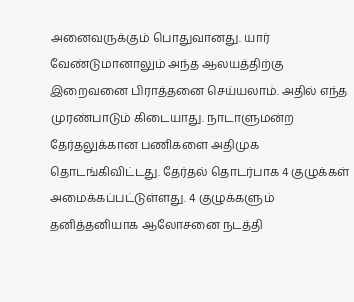அனைவருக்கும் பொதுவானது. யார் வேண்டுமானாலும் அந்த ஆலயத்திற்கு இறைவனை பிராத்தனை செய்யலாம். அதில் எந்த முரண்பாடும் கிடையாது. நாடாளுமன்ற தேர்தலுக்கான பணிகளை அதிமுக தொடங்கிவிட்டது. தேர்தல் தொடர்பாக 4 குழுக்கள் அமைக்கப்பட்டுள்ளது. 4 குழுக்களும் தனித்தனியாக ஆலோசனை நடத்தி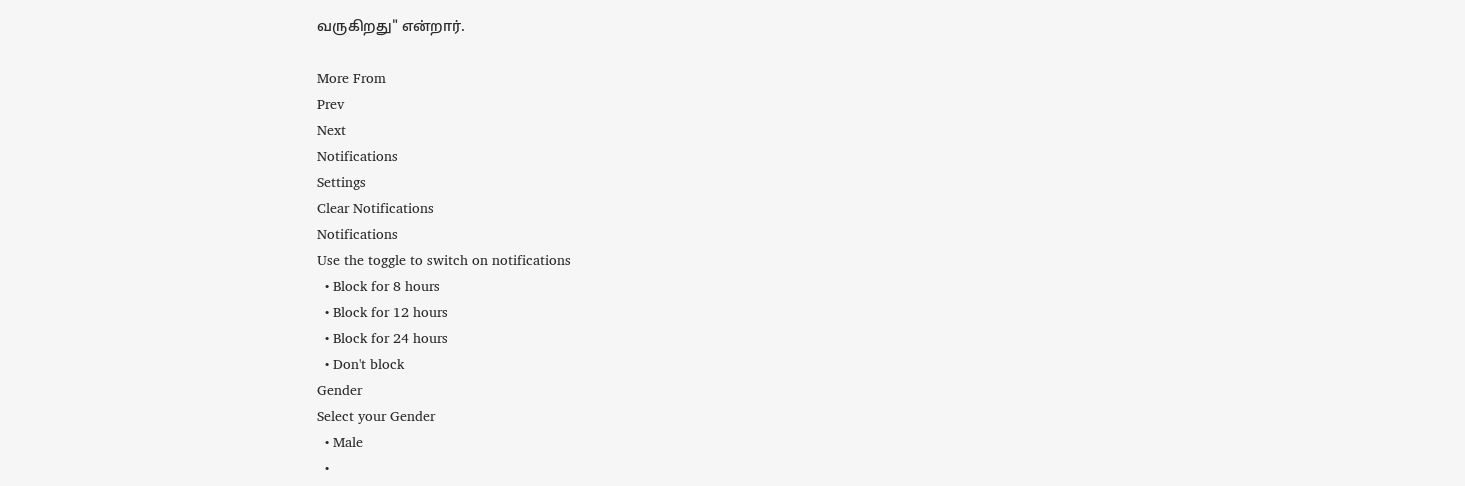வருகிறது" என்றார்.

More From
Prev
Next
Notifications
Settings
Clear Notifications
Notifications
Use the toggle to switch on notifications
  • Block for 8 hours
  • Block for 12 hours
  • Block for 24 hours
  • Don't block
Gender
Select your Gender
  • Male
  •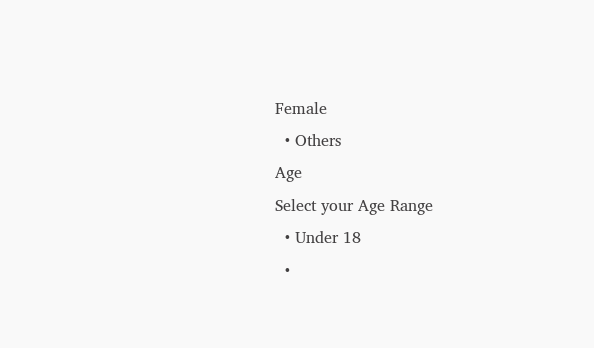Female
  • Others
Age
Select your Age Range
  • Under 18
  •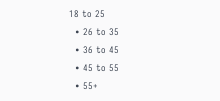18 to 25
  • 26 to 35
  • 36 to 45
  • 45 to 55
  • 55+